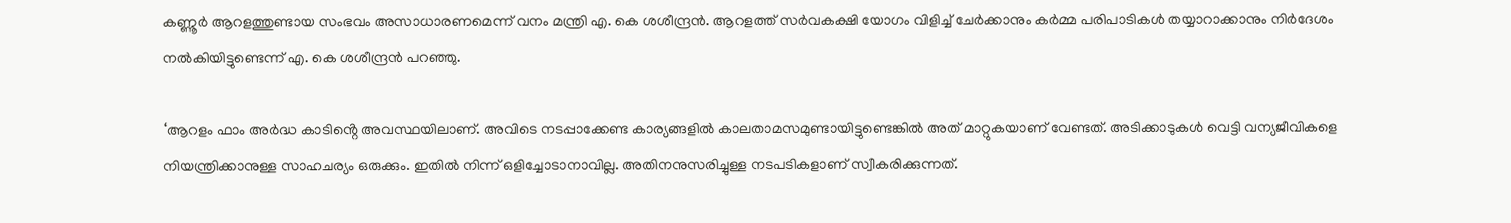കണ്ണൂ‌ർ ആറളത്തുണ്ടായ സംഭവം അസാധാരണമെന്ന് വനം മന്ത്രി എ. കെ ശശീന്ദ്രൻ. ആറളത്ത് സർവകക്ഷി യോഗം വിളിച്ച് ചേർക്കാനും കർമ്മ പരിപാടികൾ തയ്യാറാക്കാനും നിർദേശം നൽകിയിട്ടുണ്ടെന്ന് എ. കെ ശശീന്ദ്രൻ പറഞ്ഞു.

‘ആറളം ഫാം അർദ്ധ കാടിൻ്റെ അവസ്ഥയിലാണ്. അവിടെ നടപ്പാക്കേണ്ട കാര്യങ്ങളിൽ കാലതാമസമുണ്ടായിട്ടുണ്ടെങ്കിൽ അത് മാറ്റുകയാണ് വേണ്ടത്. അടിക്കാടുകൾ വെട്ടി വന്യജീവികളെ നിയന്ത്രിക്കാനുള്ള സാഹചര്യം ഒരുക്കും. ഇതിൽ നിന്ന് ഒളിച്ചോടാനാവില്ല. അതിനനുസരിച്ചുള്ള നടപടികളാണ് സ്വീകരിക്കുന്നത്.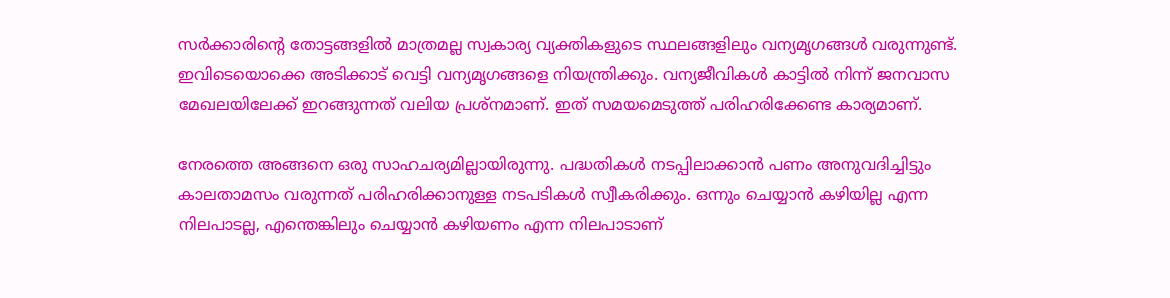സർക്കാരിൻ്റെ തോട്ടങ്ങളിൽ മാത്രമല്ല സ്വകാര്യ വ്യക്തികളുടെ സ്ഥലങ്ങളിലും വന്യമൃഗങ്ങൾ വരുന്നുണ്ട്. ഇവിടെയൊക്കെ അടിക്കാട് വെട്ടി വന്യമൃഗങ്ങളെ നിയന്ത്രിക്കും. വന്യജീവികൾ കാട്ടിൽ നിന്ന് ജനവാസ മേഖലയിലേക്ക് ഇറങ്ങുന്നത് വലിയ പ്രശ്‌നമാണ്. ഇത് സമയമെടുത്ത് പരിഹരിക്കേണ്ട കാര്യമാണ്.

നേരത്തെ അങ്ങനെ ഒരു സാഹചര്യമില്ലായിരുന്നു. പദ്ധതികൾ നടപ്പിലാക്കാൻ പണം അനുവദിച്ചിട്ടും കാലതാമസം വരുന്നത് പരിഹരിക്കാനുള്ള നടപടികൾ സ്വീകരിക്കും. ഒന്നും ചെയ്യാൻ കഴിയില്ല എന്ന നിലപാടല്ല, എന്തെങ്കിലും ചെയ്യാൻ കഴിയണം എന്ന നിലപാടാണ്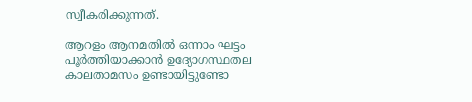സ്വീകരിക്കുന്നത്.

ആറളം ആനമതിൽ ഒന്നാം ഘട്ടം പൂർത്തിയാക്കാൻ ഉദ്യോഗസ്ഥതല കാലതാമസം ഉണ്ടായിട്ടുണ്ടോ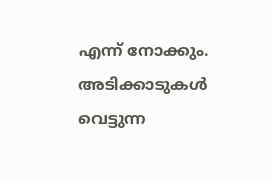എന്ന് നോക്കും. അടിക്കാടുകൾ വെട്ടുന്ന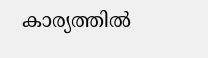കാര്യത്തിൽ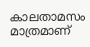കാലതാമസം മാത്രമാണ്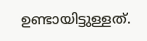ഉണ്ടായിട്ടുള്ളത്.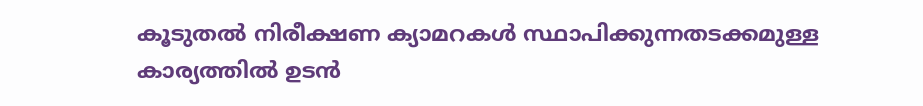കൂടുതൽ നിരീക്ഷണ ക്യാമറകൾ സ്ഥാപിക്കുന്നതടക്കമുള്ള കാര്യത്തിൽ ഉടൻ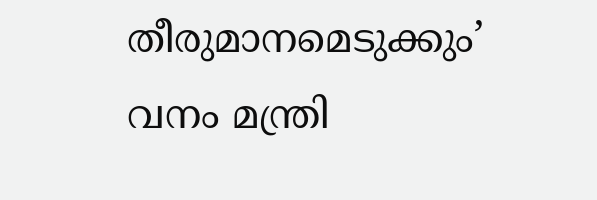തീരുമാനമെടുക്കും’ വനം മന്ത്രി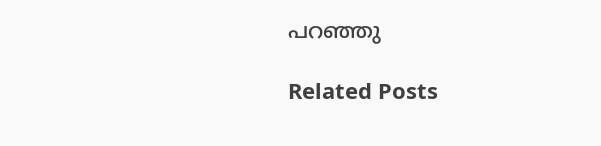പറഞ്ഞു

Related Posts